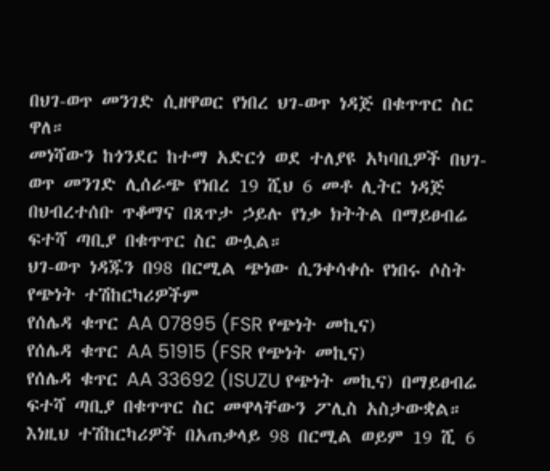በህገ-ወጥ መንገድ ሲዘዋወር የነበረ ህገ-ወጥ ነዳጅ በቁጥጥር ስር ዋለ።
መነሻውን ከጎንደር ከተማ አድርጎ ወደ ተለያዩ አካባቢዎች በህገ-ወጥ መንገድ ሊሰራጭ የነበረ 19 ሺህ 6 መቶ ሊትር ነዳጅ በህብረተሰቡ ጥቆማና በጸጥታ ኃይሉ የነቃ ክትትል በማይፀብሬ ፍተሻ ጣቢያ በቁጥጥር ስር ውሏል።
ህገ-ወጥ ነዳጁን በ98 በርሚል ጭነው ሲንቀሳቀሱ የነበሩ ሶስት የጭነት ተሽከርካሪዎችም
የሰሌዳ ቁጥር AA 07895 (FSR የጭነት መኪና)
የሰሌዳ ቁጥር AA 51915 (FSR የጭነት መኪና)
የሰሌዳ ቁጥር AA 33692 (ISUZU የጭነት መኪና) በማይፀብሬ ፍተሻ ጣቢያ በቁጥጥር ስር መዋላቸውን ፖሊስ አስታውቋል።
እነዚህ ተሽከርካሪዎች በአጠቃላይ 98 በርሚል ወይም 19 ሺ 6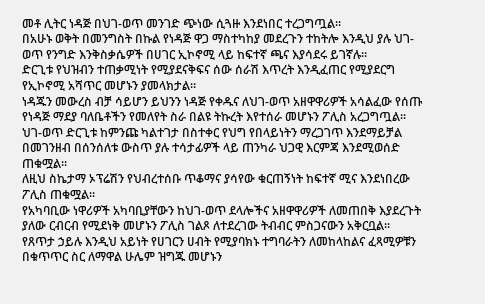መቶ ሊትር ነዳጅ በህገ-ወጥ መንገድ ጭነው ሲጓዙ እንደነበር ተረጋግጧል።
በአሁኑ ወቅት በመንግስት በኩል የነዳጅ ዋጋ ማስተካከያ መደረጉን ተከትሎ እንዲህ ያሉ ህገ-ወጥ የንግድ እንቅስቃሴዎች በሀገር ኢኮኖሚ ላይ ከፍተኛ ጫና እያሳደሩ ይገኛሉ።
ድርጊቱ የህዝብን ተጠቃሚነት የሚያደናቅፍና ሰው ሰራሽ እጥረት እንዲፈጠር የሚያደርግ የኢኮኖሚ አሻጥር መሆኑን ያመላክታል።
ነዳጁን መውረስ ብቻ ሳይሆን ይህንን ነዳጅ የቀዱና ለህገ-ወጥ አዘዋዋሪዎች አሳልፈው የሰጡ የነዳጅ ማደያ ባለቤቶችን የመለየት ስራ በልዩ ትኩረት እየተሰራ መሆኑን ፖሊስ አረጋግጧል።
ህገ-ወጥ ድርጊቱ ከምንጩ ካልተገታ በስተቀር የህግ የበላይነትን ማረጋገጥ እንደማይቻል በመገንዘብ በሰንሰለቱ ውስጥ ያሉ ተሳታፊዎች ላይ ጠንካራ ህጋዊ እርምጃ እንደሚወሰድ ጠቁሟል።
ለዚህ ስኬታማ ኦፕሬሽን የህብረተሰቡ ጥቆማና ያሳየው ቁርጠኝነት ከፍተኛ ሚና እንደነበረው ፖሊስ ጠቁሟል።
የአካባቢው ነዋሪዎች አካባቢያቸውን ከህገ-ወጥ ደላሎችና አዘዋዋሪዎች ለመጠበቅ እያደረጉት ያለው ርብርብ የሚደነቅ መሆኑን ፖሊስ ገልጾ ለተደረገው ትብብር ምስጋናውን አቅርቧል።
የጸጥታ ኃይሉ እንዲህ አይነት የሀገርን ሀብት የሚያባክኑ ተግባራትን ለመከላከልና ፈጻሚዎቹን በቁጥጥር ስር ለማዋል ሁሌም ዝግጁ መሆኑን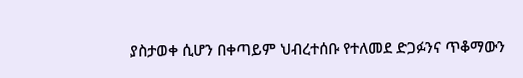ያስታወቀ ሲሆን በቀጣይም ህብረተሰቡ የተለመደ ድጋፉንና ጥቆማውን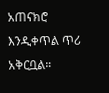አጠናክሮ እንዲቀጥል ጥሪ አቅርቧል።